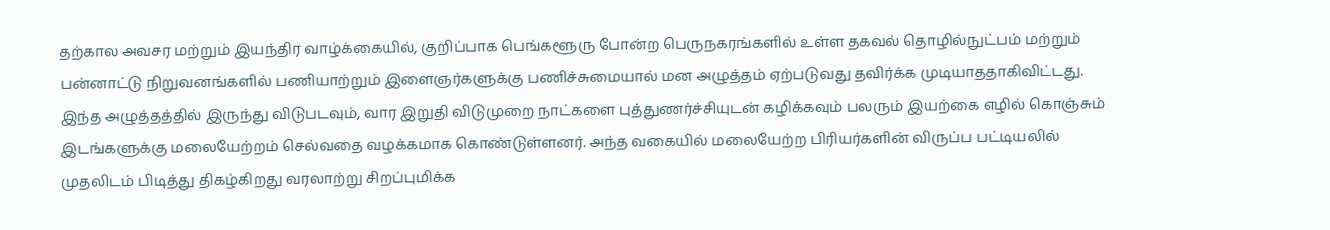தற்கால அவசர மற்றும் இயந்திர வாழ்க்கையில், குறிப்பாக பெங்களூரு போன்ற பெருநகரங்களில் உள்ள தகவல் தொழில்நுட்பம் மற்றும் பன்னாட்டு நிறுவனங்களில் பணியாற்றும் இளைஞர்களுக்கு பணிச்சுமையால் மன அழுத்தம் ஏற்படுவது தவிர்க்க முடியாததாகிவிட்டது. இந்த அழுத்தத்தில் இருந்து விடுபடவும், வார இறுதி விடுமுறை நாட்களை புத்துணர்ச்சியுடன் கழிக்கவும் பலரும் இயற்கை எழில் கொஞ்சும் இடங்களுக்கு மலையேற்றம் செல்வதை வழக்கமாக கொண்டுள்ளனர். அந்த வகையில் மலையேற்ற பிரியர்களின் விருப்ப பட்டியலில் முதலிடம் பிடித்து திகழ்கிறது வரலாற்று சிறப்புமிக்க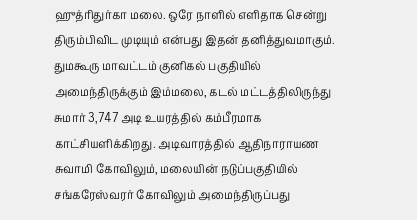ஹுத்ரிதுர்கா மலை. ஒரே நாளில் எளிதாக சென்று திரும்பிவிட முடியும் என்பது இதன் தனித்துவமாகும்.
துமகூரு மாவட்டம் குனிகல் பகுதியில் அமைந்திருக்கும் இம்மலை, கடல் மட்டத்திலிருந்து சுமார் 3,747 அடி உயரத்தில் கம்பீரமாக காட்சியளிக்கிறது. அடிவாரத்தில் ஆதிநாராயண சுவாமி கோவிலும், மலையின் நடுப்பகுதியில் சங்கரேஸ்வரர் கோவிலும் அமைந்திருப்பது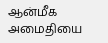ஆன்மீக அமைதியை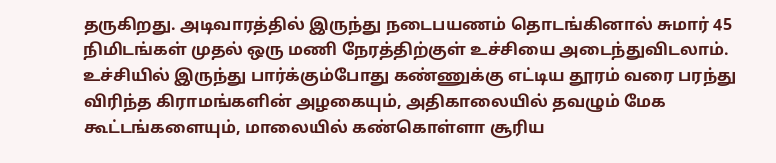தருகிறது. அடிவாரத்தில் இருந்து நடைபயணம் தொடங்கினால் சுமார் 45 நிமிடங்கள் முதல் ஒரு மணி நேரத்திற்குள் உச்சியை அடைந்துவிடலாம். உச்சியில் இருந்து பார்க்கும்போது கண்ணுக்கு எட்டிய தூரம் வரை பரந்து விரிந்த கிராமங்களின் அழகையும், அதிகாலையில் தவழும் மேக கூட்டங்களையும், மாலையில் கண்கொள்ளா சூரிய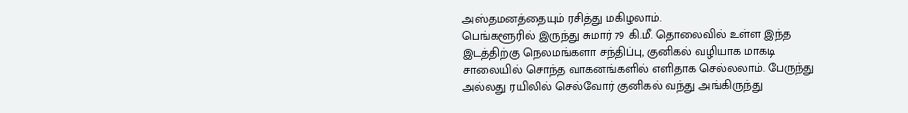அஸ்தமனத்தையும் ரசித்து மகிழலாம்.
பெங்களூரில் இருந்து சுமார் 79 கி.மீ. தொலைவில் உள்ள இந்த இடத்திற்கு நெலமங்களா சந்திப்பு, குனிகல் வழியாக மாகடி சாலையில் சொந்த வாகனங்களில் எளிதாக செல்லலாம். பேருந்து அல்லது ரயிலில் செல்வோர் குனிகல் வந்து அங்கிருந்து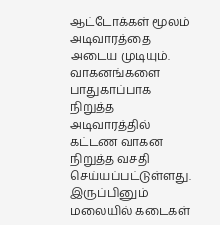ஆட்டோக்கள் மூலம் அடிவாரத்தை அடைய முடியும். வாகனங்களை பாதுகாப்பாக நிறுத்த அடிவாரத்தில் கட்டண வாகன நிறுத்த வசதி செய்யப்பட்டுள்ளது. இருப்பினும் மலையில் கடைகள்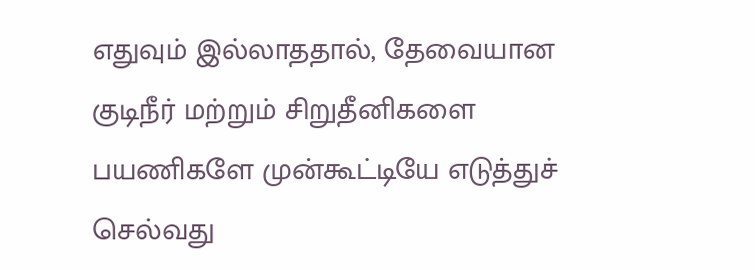எதுவும் இல்லாததால், தேவையான குடிநீர் மற்றும் சிறுதீனிகளை பயணிகளே முன்கூட்டியே எடுத்துச் செல்வது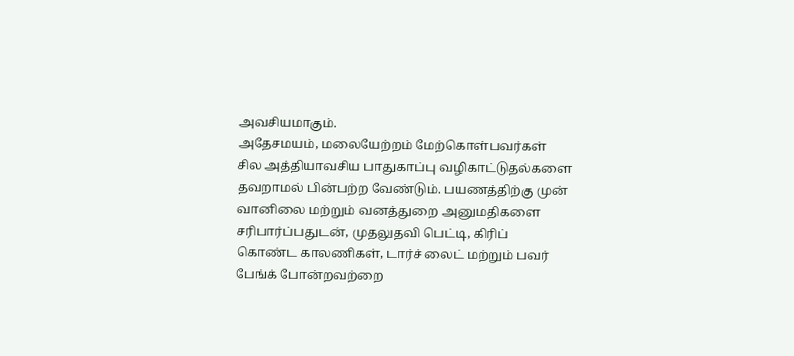அவசியமாகும்.
அதேசமயம், மலையேற்றம் மேற்கொள்பவர்கள் சில அத்தியாவசிய பாதுகாப்பு வழிகாட்டுதல்களை தவறாமல் பின்பற்ற வேண்டும். பயணத்திற்கு முன் வானிலை மற்றும் வனத்துறை அனுமதிகளை சரிபார்ப்பதுடன், முதலுதவி பெட்டி, கிரிப் கொண்ட காலணிகள், டார்ச் லைட் மற்றும் பவர் பேங்க் போன்றவற்றை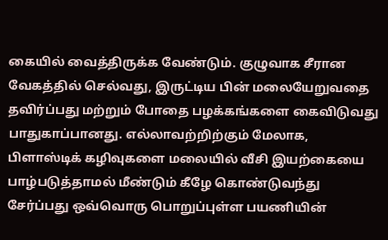கையில் வைத்திருக்க வேண்டும். குழுவாக சீரான வேகத்தில் செல்வது, இருட்டிய பின் மலையேறுவதை தவிர்ப்பது மற்றும் போதை பழக்கங்களை கைவிடுவது பாதுகாப்பானது. எல்லாவற்றிற்கும் மேலாக, பிளாஸ்டிக் கழிவுகளை மலையில் வீசி இயற்கையை பாழ்படுத்தாமல் மீண்டும் கீழே கொண்டுவந்து சேர்ப்பது ஒவ்வொரு பொறுப்புள்ள பயணியின்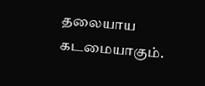தலையாய கடமையாகும்.